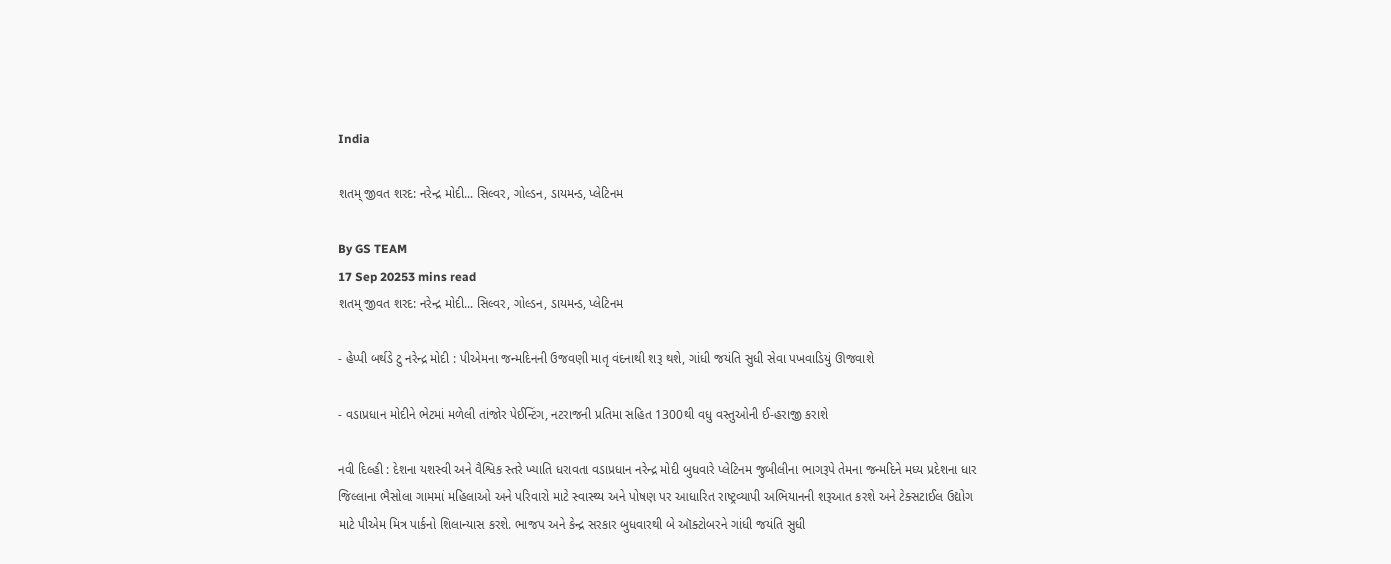India

શતમ્ જીવત શરદ: નરેન્દ્ર મોદી... સિલ્વર, ગોલ્ડન, ડાયમન્ડ, પ્લેટિનમ

By GS TEAM
17 Sep 20253 mins read
શતમ્ જીવત શરદ: નરેન્દ્ર મોદી... સિલ્વર, ગોલ્ડન, ડાયમન્ડ, પ્લેટિનમ

- હેપ્પી બર્થડે ટુ નરેન્દ્ર મોદી : પીએમના જન્મદિનની ઉજવણી માતૃ વંદનાથી શરૂ થશે, ગાંધી જયંતિ સુધી સેવા પખવાડિયું ઊજવાશે

- વડાપ્રધાન મોદીને ભેટમાં મળેલી તાંજોર પેઈન્ટિંગ, નટરાજની પ્રતિમા સહિત 1300થી વધુ વસ્તુઓની ઈ-હરાજી કરાશે

નવી દિલ્હી : દેશના યશસ્વી અને વૈશ્વિક સ્તરે ખ્યાતિ ધરાવતા વડાપ્રધાન નરેન્દ્ર મોદી બુધવારે પ્લેટિનમ જુબીલીના ભાગરૂપે તેમના જન્મદિને મધ્ય પ્રદેશના ધાર જિલ્લાના ભૈસોલા ગામમાં મહિલાઓ અને પરિવારો માટે સ્વાસ્થ્ય અને પોષણ પર આધારિત રાષ્ટ્રવ્યાપી અભિયાનની શરૂઆત કરશે અને ટેક્સટાઈલ ઉદ્યોગ માટે પીએમ મિત્ર પાર્કનો શિલાન્યાસ કરશે. ભાજપ અને કેન્દ્ર સરકાર બુધવારથી બે ઑક્ટોબરને ગાંધી જયંતિ સુધી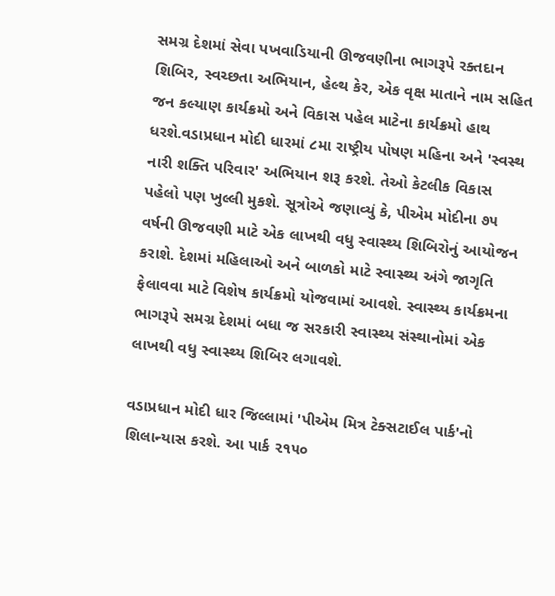સમગ્ર દેશમાં સેવા પખવાડિયાની ઊજવણીના ભાગરૂપે રક્તદાન શિબિર, સ્વચ્છતા અભિયાન, હેલ્થ કેર, એક વૃક્ષ માતાને નામ સહિત જન કલ્યાણ કાર્યક્રમો અને વિકાસ પહેલ માટેના કાર્યક્રમો હાથ ધરશે.વડાપ્રધાન મોદી ધારમાં ૮મા રાષ્ટ્રીય પોષણ મહિના અને 'સ્વસ્થ નારી શક્તિ પરિવાર' અભિયાન શરૂ કરશે. તેઓ કેટલીક વિકાસ પહેલો પણ ખુલ્લી મુકશે. સૂત્રોએ જણાવ્યું કે, પીએમ મોદીના ૭૫ વર્ષની ઊજવણી માટે એક લાખથી વધુ સ્વાસ્થ્ય શિબિરોનું આયોજન કરાશે. દેશમાં મહિલાઓ અને બાળકો માટે સ્વાસ્થ્ય અંગે જાગૃતિ ફેલાવવા માટે વિશેષ કાર્યક્રમો યોજવામાં આવશે. સ્વાસ્થ્ય કાર્યક્રમના ભાગરૂપે સમગ્ર દેશમાં બધા જ સરકારી સ્વાસ્થ્ય સંસ્થાનોમાં એક લાખથી વધુ સ્વાસ્થ્ય શિબિર લગાવશે.

વડાપ્રધાન મોદી ધાર જિલ્લામાં 'પીએમ મિત્ર ટેક્સટાઈલ પાર્ક'નો શિલાન્યાસ કરશે. આ પાર્ક ૨૧૫૦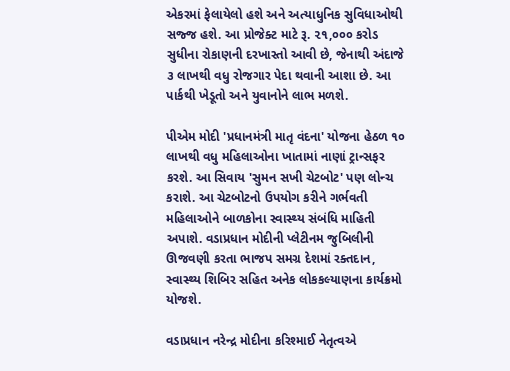એકરમાં ફેલાયેલો હશે અને અત્યાધુનિક સુવિધાઓથી સજ્જ હશે. આ પ્રોજેક્ટ માટે રૂ. ૨૧,૦૦૦ કરોડ સુધીના રોકાણની દરખાસ્તો આવી છે, જેનાથી અંદાજે ૩ લાખથી વધુ રોજગાર પેદા થવાની આશા છે. આ પાર્કથી ખેડૂતો અને યુવાનોને લાભ મળશે.

પીએમ મોદી 'પ્રધાનમંત્રી માતૃ વંદના' યોજના હેઠળ ૧૦ લાખથી વધુ મહિલાઓના ખાતામાં નાણાં ટ્રાન્સફર કરશે. આ સિવાય 'સુમન સખી ચેટબોટ' પણ લોન્ચ કરાશે. આ ચેટબોટનો ઉપયોગ કરીને ગર્ભવતી મહિલાઓને બાળકોના સ્વાસ્થ્ય સંબંધિ માહિતી અપાશે. વડાપ્રધાન મોદીની પ્લેટીનમ જુબિલીની ઊજવણી કરતા ભાજપ સમગ્ર દેશમાં રક્તદાન, સ્વાસ્થ્ય શિબિર સહિત અનેક લોકકલ્યાણના કાર્યક્રમો યોજશે.

વડાપ્રધાન નરેન્દ્ર મોદીના કરિશ્માઈ નેતૃત્વએ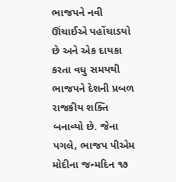ભાજપને નવી ઊંચાઈએ પહોંચાડયો છે અને એક દાયકા કરતા વધુ સમયથી ભાજપને દેશની પ્રબળ રાજકીય શક્તિ બનાવ્યો છે. જેના પગલે, ભાજપ પીએમ મોદીના જન્મદિન ૧૭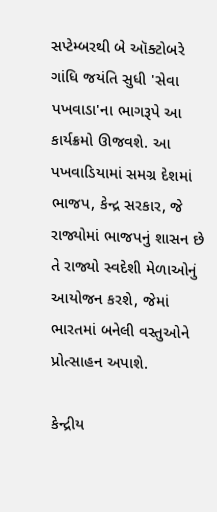સપ્ટેમ્બરથી બે ઑક્ટોબરે ગાંધિ જયંતિ સુધી 'સેવા પખવાડા'ના ભાગરૂપે આ કાર્યક્રમો ઊજવશે. આ પખવાડિયામાં સમગ્ર દેશમાં ભાજપ, કેન્દ્ર સરકાર, જે રાજ્યોમાં ભાજપનું શાસન છે તે રાજ્યો સ્વદેશી મેળાઓનું આયોજન કરશે, જેમાં ભારતમાં બનેલી વસ્તુઓને પ્રોત્સાહન અપાશે.

કેન્દ્રીય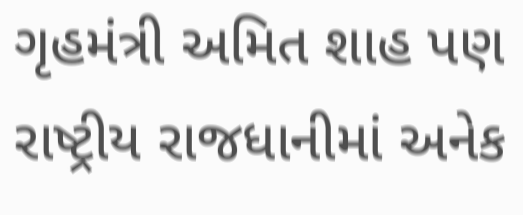ગૃહમંત્રી અમિત શાહ પણ રાષ્ટ્રીય રાજધાનીમાં અનેક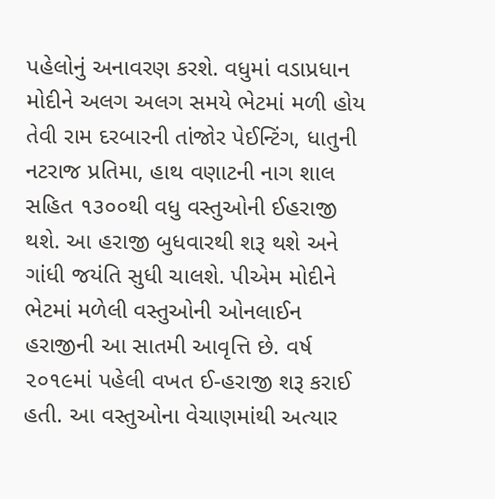પહેલોનું અનાવરણ કરશે. વધુમાં વડાપ્રધાન મોદીને અલગ અલગ સમયે ભેટમાં મળી હોય તેવી રામ દરબારની તાંજોર પેઈન્ટિંગ, ધાતુની નટરાજ પ્રતિમા, હાથ વણાટની નાગ શાલ સહિત ૧૩૦૦થી વધુ વસ્તુઓની ઈહરાજી થશે. આ હરાજી બુધવારથી શરૂ થશે અને ગાંધી જયંતિ સુધી ચાલશે. પીએમ મોદીને ભેટમાં મળેલી વસ્તુઓની ઓનલાઈન હરાજીની આ સાતમી આવૃત્તિ છે. વર્ષ ૨૦૧૯માં પહેલી વખત ઈ-હરાજી શરૂ કરાઈ હતી. આ વસ્તુઓના વેચાણમાંથી અત્યાર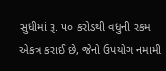સુધીમાં રૂ. ૫૦ કરોડથી વધુની રકમ એકત્ર કરાઈ છે, જેનો ઉપયોગ નમામી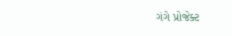ગંગે પ્રોજેક્ટ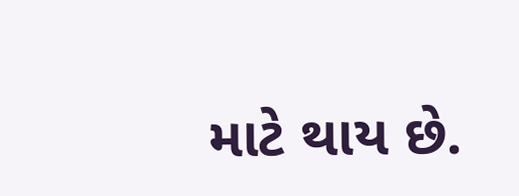માટે થાય છે.